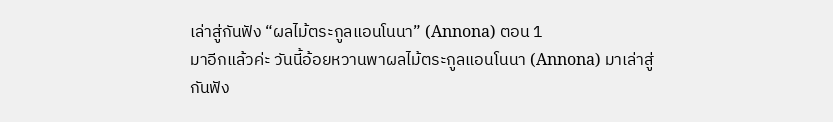เล่าสู่กันฟัง “ผลไม้ตระกูลแอนโนนา” (Annona) ตอน 1
มาอีกแล้วค่ะ วันนี้อ้อยหวานพาผลไม้ตระกูลแอนโนนา (Annona) มาเล่าสู่กันฟัง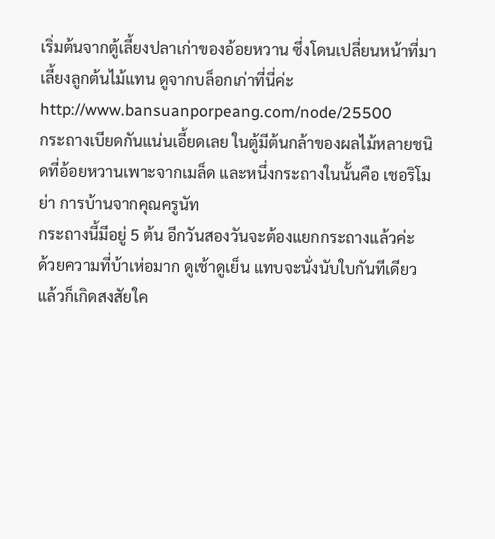เริ่มต้นจากตู้เลี้ยงปลาเก่าของอ้อยหวาน ซึ่งโดนเปลี่ยนหน้าที่มาเลี้ยงลูกต้นไม้แทน ดูจากบล็อกเก่าที่นี่ค่ะ http://www.bansuanporpeang.com/node/25500
กระถางเบียดกันแน่นเอี้ยดเลย ในตู้มีต้นกล้าของผลไม้หลายชนิดที่อ้อยหวานเพาะจากเมล็ด และหนึ่งกระถางในนั้นคือ เชอริโมย่า การบ้านจากคุณครูนัท
กระถางนี้มีอยู่ 5 ต้น อีกวันสองวันจะต้องแยกกระถางแล้วค่ะ
ด้วยความที่บ้าเห่อมาก ดูเช้าดูเย็น แทบจะนั่งนับใบกันทีเดียว แล้วก็เกิดสงสัยใค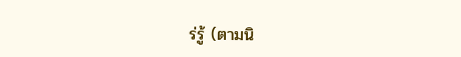ร่รู้ (ตามนิ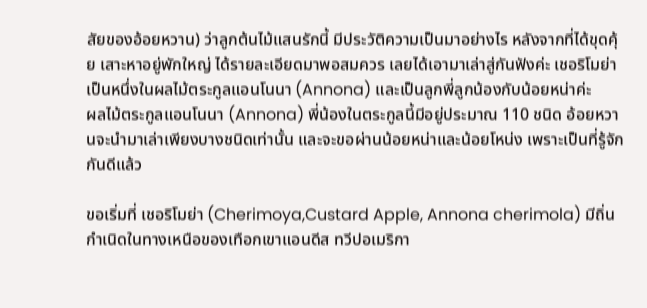สัยของอ้อยหวาน) ว่าลูกต้นไม้แสนรักนี้ มีประวัติความเป็นมาอย่างไร หลังจากที่ได้ขุดคุ้ย เสาะหาอยู่พักใหญ่ ได้รายละเอียดมาพอสมควร เลยได้เอามาเล่าสู่กันฟังค่ะ เชอริโมย่าเป็นหนึ่งในผลไม้ตระกูลแอนโนนา (Annona) และเป็นลูกพี่ลูกน้องกับน้อยหน่าค่ะ
ผลไม้ตระกูลแอนโนนา (Annona) พี่น้องในตระกูลนี้มีอยู่ประมาณ 110 ชนิด อ้อยหวานจะนำมาเล่าเพียงบางชนิดเท่านั้น และจะขอผ่านน้อยหน่าและน้อยโหน่ง เพราะเป็นที่รู้จักกันดีแล้ว

ขอเริ่มที่ เชอริโมย่า (Cherimoya,Custard Apple, Annona cherimola) มีถิ่นกำเนิดในทางเหนือของเทือกเขาแอนดีส ทวีปอเมริกา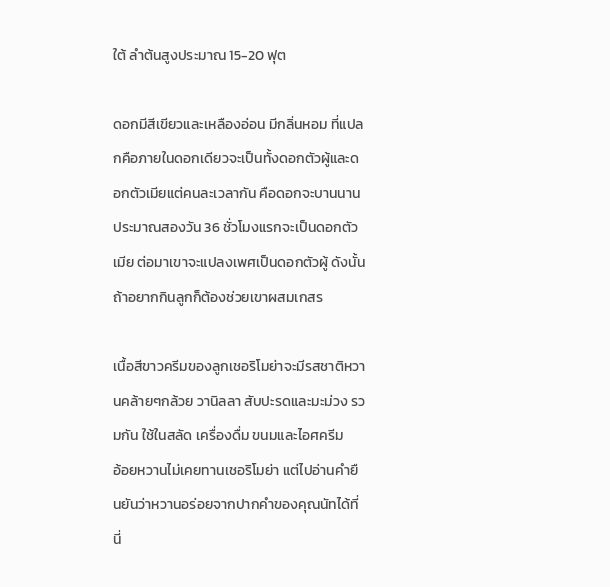ใต้ ลำต้นสูงประมาณ 15-20 ฟุต

ดอกมีสีเขียวและเหลืองอ่อน มีกลิ่นหอม ที่แปลกคือภายในดอกเดียวจะเป็นทั้งดอกตัวผู้และดอกตัวเมียแต่คนละเวลากัน คือดอกจะบานนานประมาณสองวัน 36 ชั่วโมงแรกจะเป็นดอกตัวเมีย ต่อมาเขาจะแปลงเพศเป็นดอกตัวผู้ ดังนั้นถ้าอยากกินลูกก็ต้องช่วยเขาผสมเกสร

เนื้อสีขาวครีมของลูกเชอริโมย่าจะมีรสชาติหวานคล้ายๆกล้วย วานิลลา สับปะรดและมะม่วง รวมกัน ใช้ในสลัด เครื่องดื่ม ขนมและไอศครีม
อ้อยหวานไม่เคยทานเชอริโมย่า แต่ไปอ่านคำยืนยันว่าหวานอร่อยจากปากคำของคุณนัทได้ที่นี่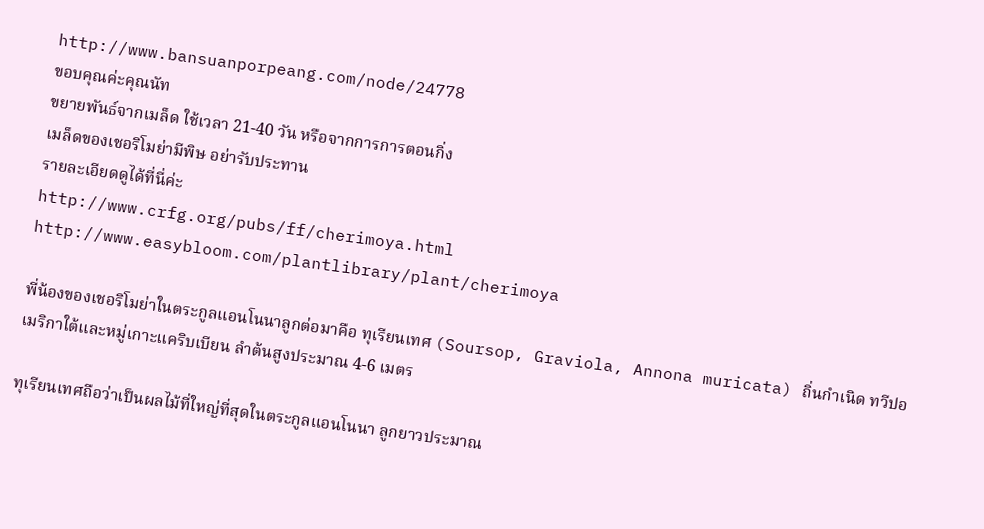http://www.bansuanporpeang.com/node/24778
ขอบคุณค่ะคุณนัท
ขยายพันธ์จากเมล็ด ใช้เวลา 21-40 วัน หรือจากการการตอนกิ่ง
เมล็ดของเชอริโมย่ามีพิษ อย่ารับประทาน
รายละเอียดดูได้ที่นี่ค่ะ
http://www.crfg.org/pubs/ff/cherimoya.html
http://www.easybloom.com/plantlibrary/plant/cherimoya

พี่น้องของเชอริโมย่าในตระกูลแอนโนนาลูกต่อมาคือ ทุเรียนเทศ (Soursop, Graviola, Annona muricata) ถิ่นกำเนิด ทวีปอเมริกาใต้และหมู่เกาะแคริบเบียน ลำต้นสูงประมาณ 4-6 เมตร

ทุเรียนเทศถือว่าเป็นผลไม้ที่ใหญ่ที่สุดในตระกูลแอนโนนา ลูกยาวประมาณ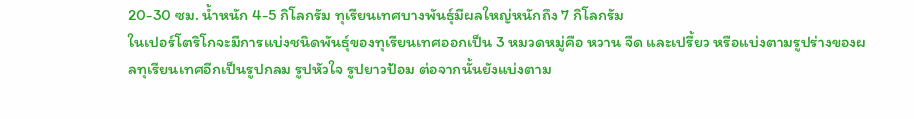20-30 ซม. น้ำหนัก 4-5 กิโลกรัม ทุเรียนเทศบางพันธุ์มีผลใหญ่หนักถึง 7 กิโลกรัม
ในเปอร์โตริโกจะมีการแบ่งชนิดพันธุ์ของทุเรียนเทศออกเป็น 3 หมวดหมู่คือ หวาน จืด และเปรี้ยว หรือแบ่งตามรูปร่างของผลทุเรียนเทศอีกเป็นรูปกลม รูปหัวใจ รูปยาวป้อม ต่อจากนั้นยังแบ่งตาม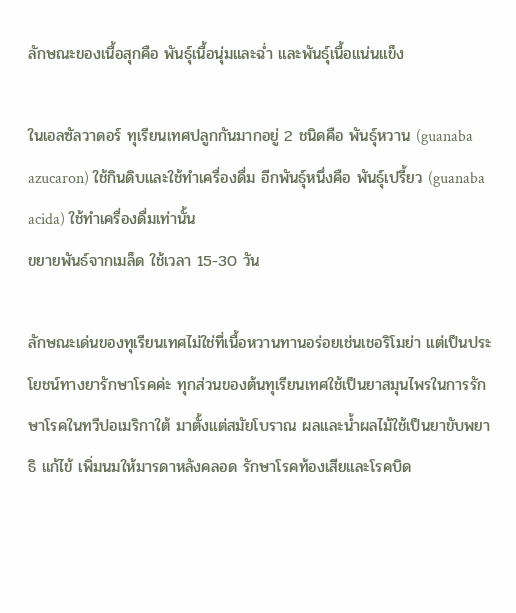ลักษณะของเนื้อสุกคือ พันธุ์เนื้อนุ่มและฉ่ำ และพันธุ์เนื้อแน่นแข็ง

ในเอลซัลวาดอร์ ทุเรียนเทศปลูกกันมากอยู่ 2 ชนิดคือ พันธุ์หวาน (guanaba azucaron) ใช้กินดิบและใช้ทำเครื่องดื่ม อีกพันธุ์หนึ่งคือ พันธุ์เปรี้ยว (guanaba acida) ใช้ทำเครื่องดื่มเท่านั้น
ขยายพันธ์จากเมล็ด ใช้เวลา 15-30 วัน

ลักษณะเด่นของทุเรียนเทศไม่ใช่ที่เนื้อหวานทานอร่อยเช่นเชอริโมย่า แต่เป็นประโยชน์ทางยารักษาโรคค่ะ ทุกส่วนของต้นทุเรียนเทศใช้เป็นยาสมุนไพรในการรักษาโรคในทวีปอเมริกาใต้ มาตั้งแต่สมัยโบราณ ผลและน้ำผลไม้ใช้เป็นยาขับพยาธิ แก้ไข้ เพิ่มนมให้มารดาหลังคลอด รักษาโรคท้องเสียและโรคบิด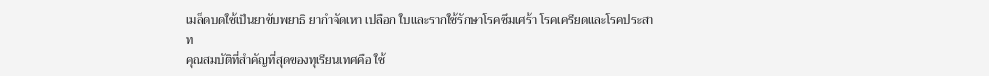เมล็ดบดใช้เป็นยาขับพยาธิ ยากำจัดเหา เปลือก ใบและรากใช้รักษาโรคซึมเศร้า โรคเครียดและโรคประสาท
คุณสมบัติที่สำคัญที่สุดของทุเรียนเทศคือ ใช้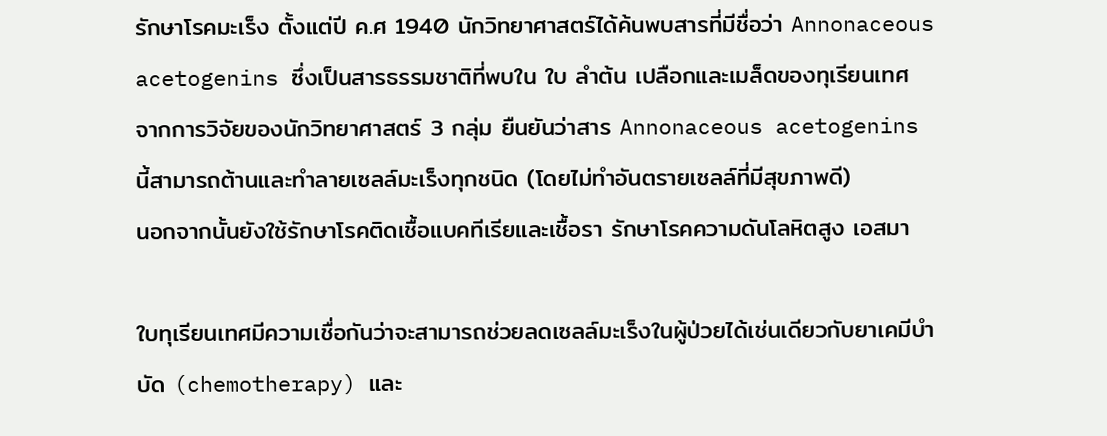รักษาโรคมะเร็ง ตั้งแต่ปี ค.ศ 1940 นักวิทยาศาสตร์ได้ค้นพบสารที่มีชื่อว่า Annonaceous acetogenins ซึ่งเป็นสารธรรมชาติที่พบใน ใบ ลำต้น เปลือกและเมล็ดของทุเรียนเทศ
จากการวิจัยของนักวิทยาศาสตร์ 3 กลุ่ม ยืนยันว่าสาร Annonaceous acetogenins นี้สามารถต้านและทำลายเซลล์มะเร็งทุกชนิด (โดยไม่ทำอันตรายเซลล์ที่มีสุขภาพดี)
นอกจากนั้นยังใช้รักษาโรคติดเชื้อแบคทีเรียและเชื้อรา รักษาโรคความดันโลหิตสูง เอสมา

ใบทุเรียนเทศมีความเชื่อกันว่าจะสามารถช่วยลดเซลล์มะเร็งในผู้ป่วยได้เช่นเดียวกับยาเคมีบำบัด (chemotherapy) และ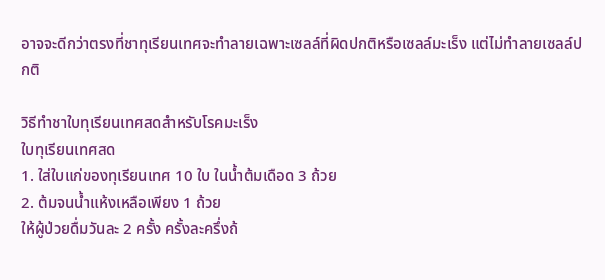อาจจะดีกว่าตรงที่ชาทุเรียนเทศจะทำลายเฉพาะเซลล์ที่ผิดปกติหรือเซลล์มะเร็ง แต่ไม่ทำลายเซลล์ปกติ

วิธีทำชาใบทุเรียนเทศสดสำหรับโรคมะเร็ง
ใบทุเรียนเทศสด
1. ใส่ใบแก่ของทุเรียนเทศ 10 ใบ ในน้ำต้มเดือด 3 ถ้วย
2. ต้มจนน้ำแห้งเหลือเพียง 1 ถ้วย
ให้ผู้ป่วยดื่มวันละ 2 ครั้ง ครั้งละครึ่งถ้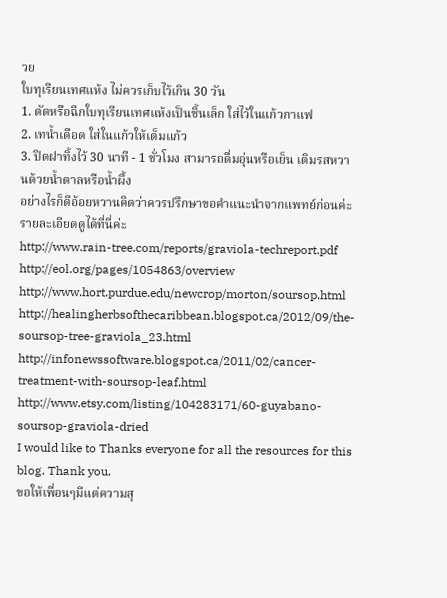วย
ใบทุเรียนเทศแห้ง ไม่ควรเก็บไว้เกิน 30 วัน
1. ตัดหรือฉีกใบทุเรียนเทศแห้งเป็นชิ้นเล็ก ใส่ไว้ในแก้วกาแฟ
2. เทน้ำเดือด ใส่ในแก้วให้เต็มแก้ว
3. ปิดฝาทิ้งไว้ 30 นาที - 1 ชั่วโมง สามารถดื่มอุ่นหรือเย็น เติมรสหวานด้วยน้ำตาลหรือน้ำผึ้ง
อย่างไรก็ดีอ้อยหวานคิดว่าควรปรึกษาขอคำแนะนำจากแพทย์ก่อนค่ะ
รายละเอียดดูได้ที่นี่ค่ะ
http://www.rain-tree.com/reports/graviola-techreport.pdf
http://eol.org/pages/1054863/overview
http://www.hort.purdue.edu/newcrop/morton/soursop.html
http://healingherbsofthecaribbean.blogspot.ca/2012/09/the-soursop-tree-graviola_23.html
http://infonewssoftware.blogspot.ca/2011/02/cancer-treatment-with-soursop-leaf.html
http://www.etsy.com/listing/104283171/60-guyabano-soursop-graviola-dried
I would like to Thanks everyone for all the resources for this blog. Thank you.
ขอให้เพื่อนๆมีแต่ความสุ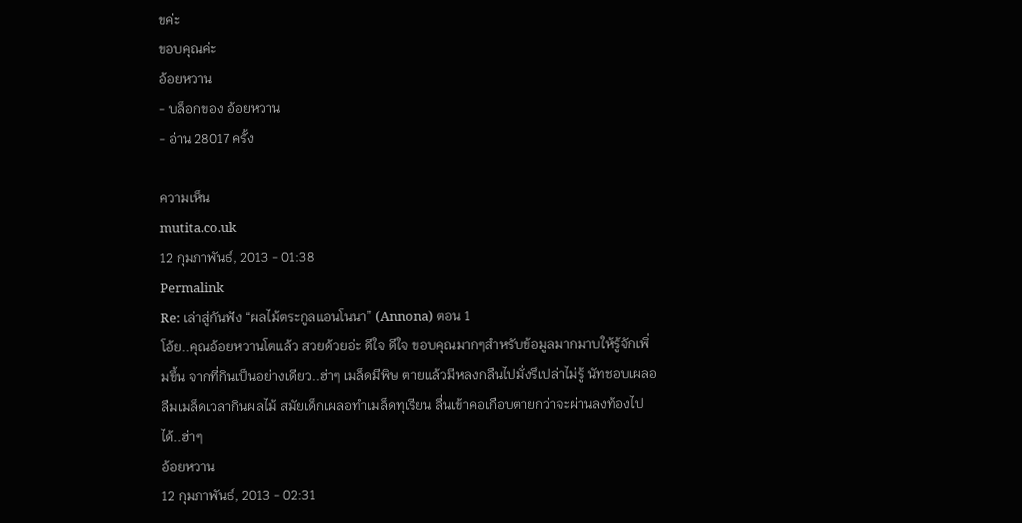ขค่ะ
ขอบคุณค่ะ
อ้อยหวาน
- บล็อกของ อ้อยหวาน
- อ่าน 28017 ครั้ง

ความเห็น
mutita.co.uk
12 กุมภาพันธ์, 2013 - 01:38
Permalink
Re: เล่าสู่กันฟัง “ผลไม้ตระกูลแอนโนนา” (Annona) ตอน 1
โอ้ย..คุณอ้อยหวานโตแล้ว สวยด้วยอ่ะ ดีใจ ดีใจ ขอบคุณมากๆสำหรับข้อมูลมากมาบให้รู้จักเพิ่มขึ้น จากที่กินเป็นอย่างเดียว..ฮ่าๆ เมล็ดมีพิษ ตายแล้วมีหลงกลืนไปมั่งรึเปล่าไม่รู้ นัทชอบเผลอลืมเมล็ดเวลากินผลไม้ สมัยเด็กเผลอทำเมล็ดทุเรียน ลื่นเข้าคอเกือบตายกว่าจะผ่านลงท้องไปได้..ฮ่าๆ
อ้อยหวาน
12 กุมภาพันธ์, 2013 - 02:31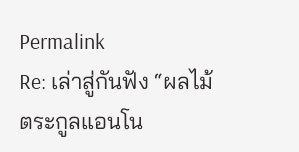Permalink
Re: เล่าสู่กันฟัง “ผลไม้ตระกูลแอนโน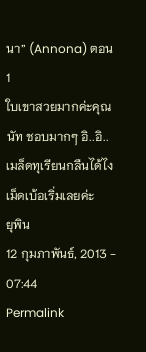นา” (Annona) ตอน 1
ใบเขาสวยมากค่ะคุณนัท ชอบมากๆ อิ..อิ..เมล็ดทุเรียนกลืนได้ไง เม็ดเบ้อเริ่มเลยค่ะ
ยุพิน
12 กุมภาพันธ์, 2013 - 07:44
Permalink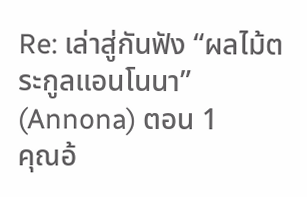Re: เล่าสู่กันฟัง “ผลไม้ตระกูลแอนโนนา” (Annona) ตอน 1
คุณอ้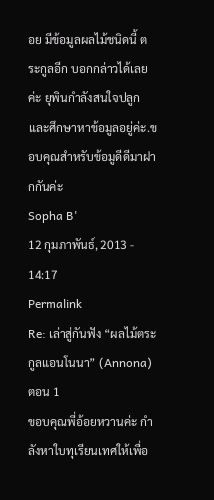อย มีข้อมูลผลไม้ชนิดนี้ ตระกูลอีก บอกกล่าวได้เลยค่ะ ยุพินกำลังสนใจปลูก และศึกษาหาข้อมูลอยู่ค่ะ.ขอบคุณสำหรับข้อมูดีดีมาฝากกันค่ะ
Sopha B'
12 กุมภาพันธ์, 2013 - 14:17
Permalink
Re: เล่าสู่กันฟัง “ผลไม้ตระกูลแอนโนนา” (Annona) ตอน 1
ขอบคุณพี่อ้อยหวานค่ะ กำลังหาใบทุเรียนเทศให้เพื่อ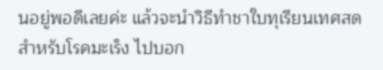นอยู่พอดีเลยค่ะ แล้วจะนำวิธีทำชาใบทุเรียนเทศสดสำหรับโรคมะเร็ง ไปบอก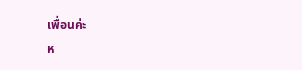เพื่อนค่ะ
ห